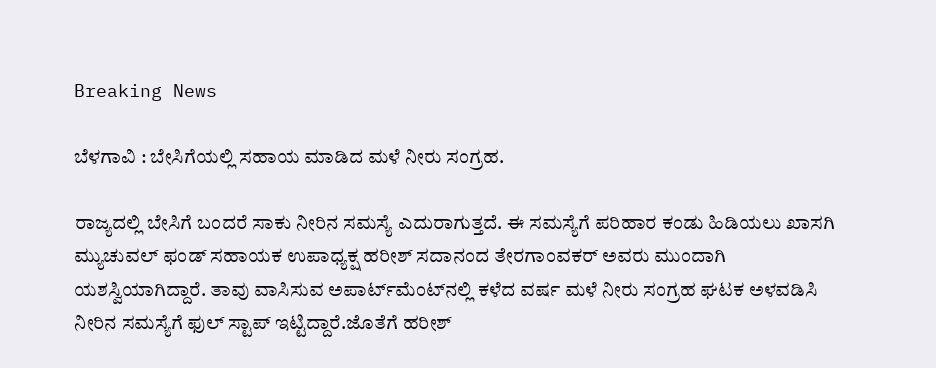Breaking News

ಬೆಳಗಾವಿ : ಬೇಸಿಗೆಯಲ್ಲಿ ಸಹಾಯ ಮಾಡಿದ ಮಳೆ ನೀರು ಸಂಗ್ರಹ.

ರಾಜ್ಯದಲ್ಲಿ ಬೇಸಿಗೆ ಬಂದರೆ ಸಾಕು ನೀರಿನ ಸಮಸ್ಯೆ ಎದುರಾಗುತ್ತದೆ. ಈ ಸಮಸ್ಯೆಗೆ ಪರಿಹಾರ ಕಂಡು ಹಿಡಿಯಲು ಖಾಸಗಿ ಮ್ಯುಚುವಲ್ ಫಂಡ್ ಸಹಾಯಕ ಉಪಾಧ್ಯಕ್ಷ ಹರೀಶ್ ಸದಾನಂದ ತೇರಗಾಂವಕರ್ ಅವರು ಮುಂದಾಗಿ ಯಶಸ್ವಿಯಾಗಿದ್ದಾರೆ. ತಾವು ವಾಸಿಸುವ ಅಪಾರ್ಟ್‌ಮೆಂಟ್‌ನಲ್ಲಿ ಕಳೆದ ವರ್ಷ ಮಳೆ ನೀರು ಸಂಗ್ರಹ ಘಟಕ ಅಳವಡಿಸಿ ನೀರಿನ ಸಮಸ್ಯೆಗೆ ಫುಲ್ ಸ್ಟಾಪ್ ಇಟ್ಟಿದ್ದಾರೆ.ಜೊತೆಗೆ ಹರೀಶ್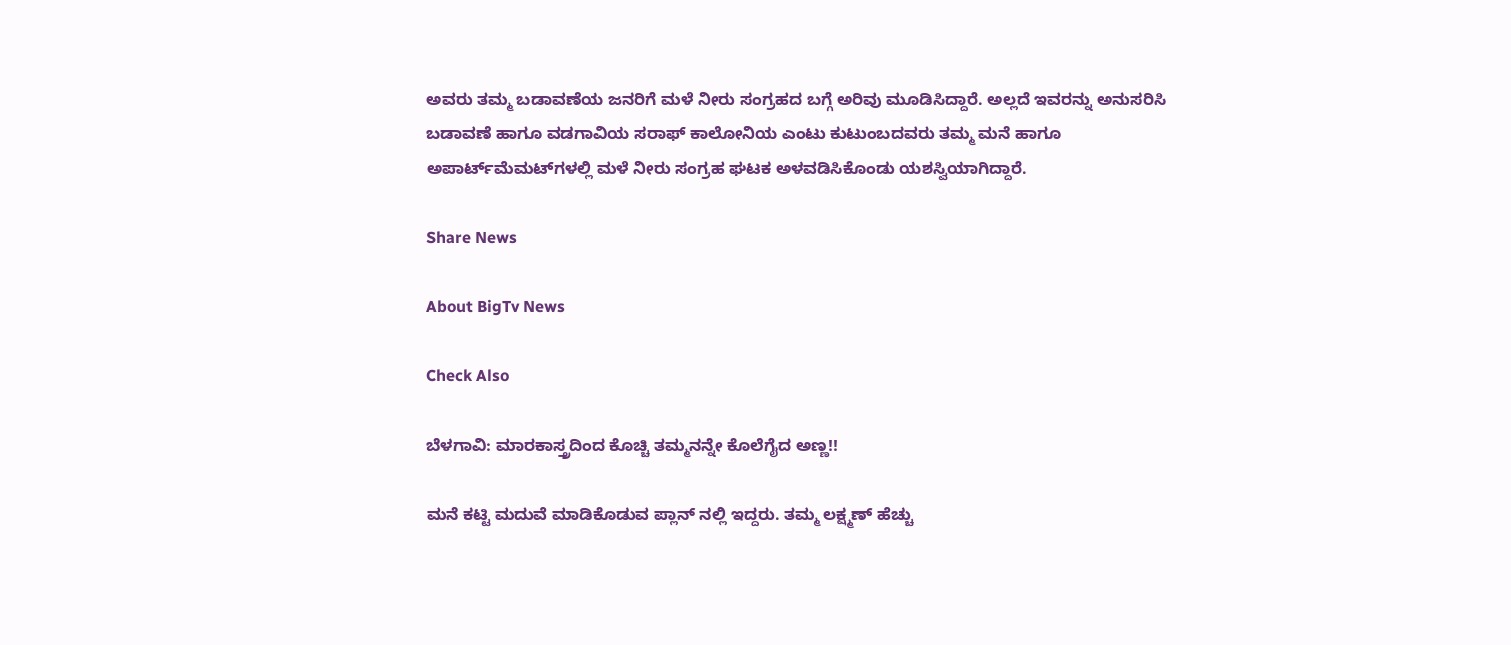ಅವರು ತಮ್ಮ ಬಡಾವಣೆಯ ಜನರಿಗೆ ಮಳೆ ನೀರು ಸಂಗ್ರಹದ ಬಗ್ಗೆ ಅರಿವು ಮೂಡಿಸಿದ್ದಾರೆ. ಅಲ್ಲದೆ ಇವರನ್ನು ಅನುಸರಿಸಿ ಬಡಾವಣೆ ಹಾಗೂ ವಡಗಾವಿಯ ಸರಾಫ್ ಕಾಲೋನಿಯ ಎಂಟು ಕುಟುಂಬದವರು ತಮ್ಮ ಮನೆ ಹಾಗೂ ಅಪಾರ್ಟ್‌ಮೆಮಟ್‌ಗಳಲ್ಲಿ ಮಳೆ ನೀರು ಸಂಗ್ರಹ ಘಟಕ ಅಳವಡಿಸಿಕೊಂಡು ಯಶಸ್ವಿಯಾಗಿದ್ದಾರೆ.

Share News

About BigTv News

Check Also

ಬೆಳಗಾವಿ: ಮಾರಕಾಸ್ತ್ರದಿಂದ ಕೊಚ್ಚಿ ತಮ್ಮನನ್ನೇ ಕೊಲೆಗೈದ ಅಣ್ಣ!!

ಮನೆ ಕಟ್ಟಿ ಮದುವೆ ಮಾಡಿಕೊಡುವ ಪ್ಲಾನ್ ನಲ್ಲಿ ಇದ್ದರು. ತಮ್ಮ ಲಕ್ಷ್ಮಣ್ ಹೆಚ್ಚು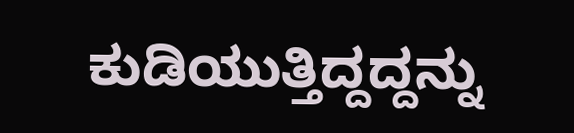ಕುಡಿಯುತ್ತಿದ್ದದ್ದನ್ನು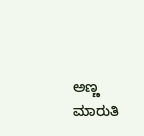ಅಣ್ಣ ಮಾರುತಿ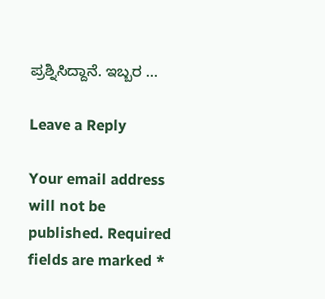ಪ್ರಶ್ನಿಸಿದ್ದಾನೆ. ಇಬ್ಬರ …

Leave a Reply

Your email address will not be published. Required fields are marked *